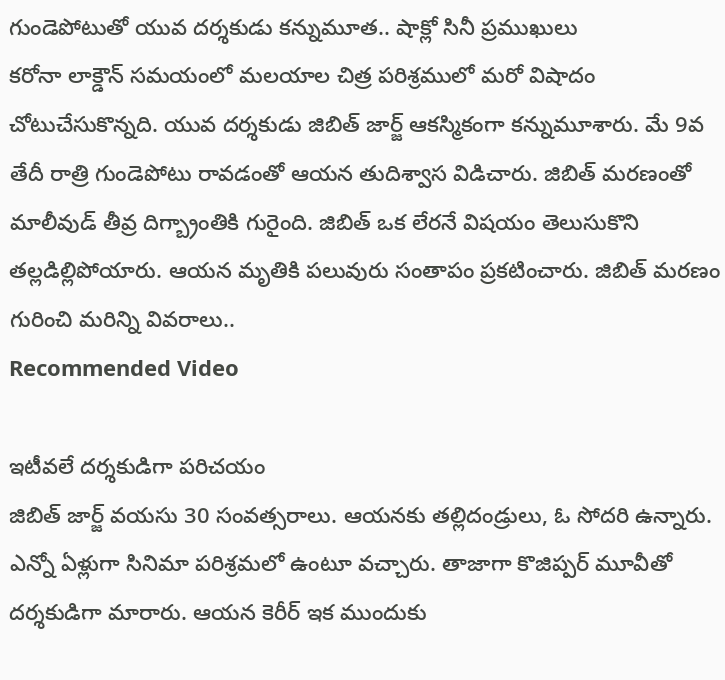గుండెపోటుతో యువ దర్శకుడు కన్నుమూత.. షాక్లో సినీ ప్రముఖులు
కరోనా లాక్డౌన్ సమయంలో మలయాల చిత్ర పరిశ్రములో మరో విషాదం చోటుచేసుకొన్నది. యువ దర్శకుడు జిబిత్ జార్జ్ ఆకస్మికంగా కన్నుమూశారు. మే 9వ తేదీ రాత్రి గుండెపోటు రావడంతో ఆయన తుదిశ్వాస విడిచారు. జిబిత్ మరణంతో మాలీవుడ్ తీవ్ర దిగ్బ్రాంతికి గురైంది. జిబిత్ ఒక లేరనే విషయం తెలుసుకొని తల్లడిల్లిపోయారు. ఆయన మృతికి పలువురు సంతాపం ప్రకటించారు. జిబిత్ మరణం గురించి మరిన్ని వివరాలు..
Recommended Video

ఇటీవలే దర్శకుడిగా పరిచయం
జిబిత్ జార్జ్ వయసు 30 సంవత్సరాలు. ఆయనకు తల్లిదండ్రులు, ఓ సోదరి ఉన్నారు. ఎన్నో ఏళ్లుగా సినిమా పరిశ్రమలో ఉంటూ వచ్చారు. తాజాగా కొజిప్పర్ మూవీతో దర్శకుడిగా మారారు. ఆయన కెరీర్ ఇక ముందుకు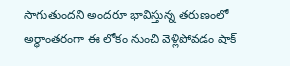సాగుతుందని అందరూ భావిస్తున్న తరుణంలో అర్ధాంతరంగా ఈ లోకం నుంచి వెళ్లిపోవడం షాక్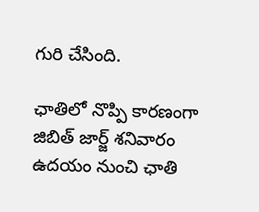గురి చేసింది.

ఛాతిలో నొప్పి కారణంగా
జిబిత్ జార్జ్ శనివారం ఉదయం నుంచి ఛాతి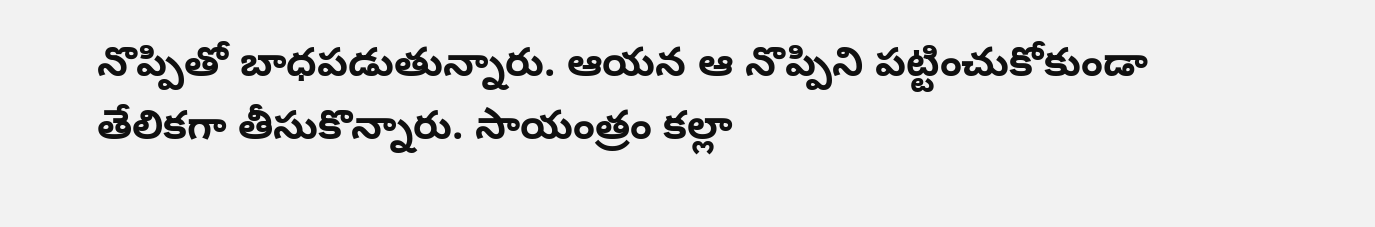నొప్పితో బాధపడుతున్నారు. ఆయన ఆ నొప్పిని పట్టించుకోకుండా తేలికగా తీసుకొన్నారు. సాయంత్రం కల్లా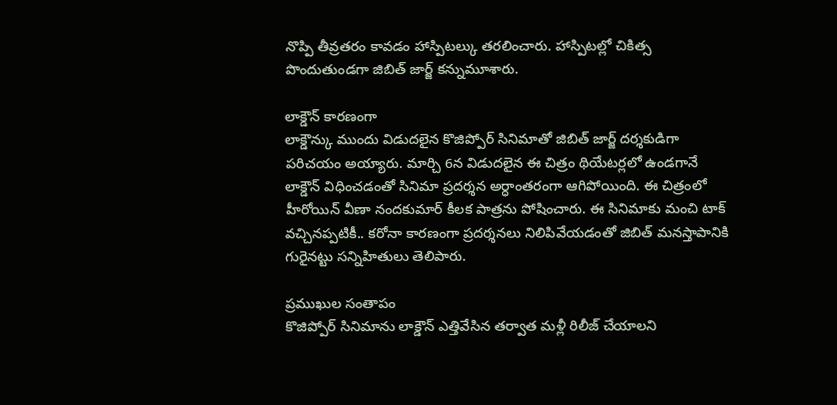నొప్పి తీవ్రతరం కావడం హాస్పిటల్కు తరలించారు. హాస్పిటల్లో చికిత్స పొందుతుండగా జిబిత్ జార్జ్ కన్నుమూశారు.

లాక్డౌన్ కారణంగా
లాక్డౌన్కు ముందు విడుదలైన కొజిప్పోర్ సినిమాతో జిబిత్ జార్జ్ దర్శకుడిగా పరిచయం అయ్యారు. మార్చి 6న విడుదలైన ఈ చిత్రం థియేటర్లలో ఉండగానే లాక్డౌన్ విధించడంతో సినిమా ప్రదర్శన అర్ధాంతరంగా ఆగిపోయింది. ఈ చిత్రంలో హీరోయిన్ వీణా నందకుమార్ కీలక పాత్రను పోషించారు. ఈ సినిమాకు మంచి టాక్ వచ్చినప్పటికీ.. కరోనా కారణంగా ప్రదర్శనలు నిలిపివేయడంతో జిబిత్ మనస్తాపానికి గురైనట్టు సన్నిహితులు తెలిపారు.

ప్రముఖుల సంతాపం
కొజిప్పోర్ సినిమాను లాక్డౌన్ ఎత్తివేసిన తర్వాత మళ్లీ రిలీజ్ చేయాలని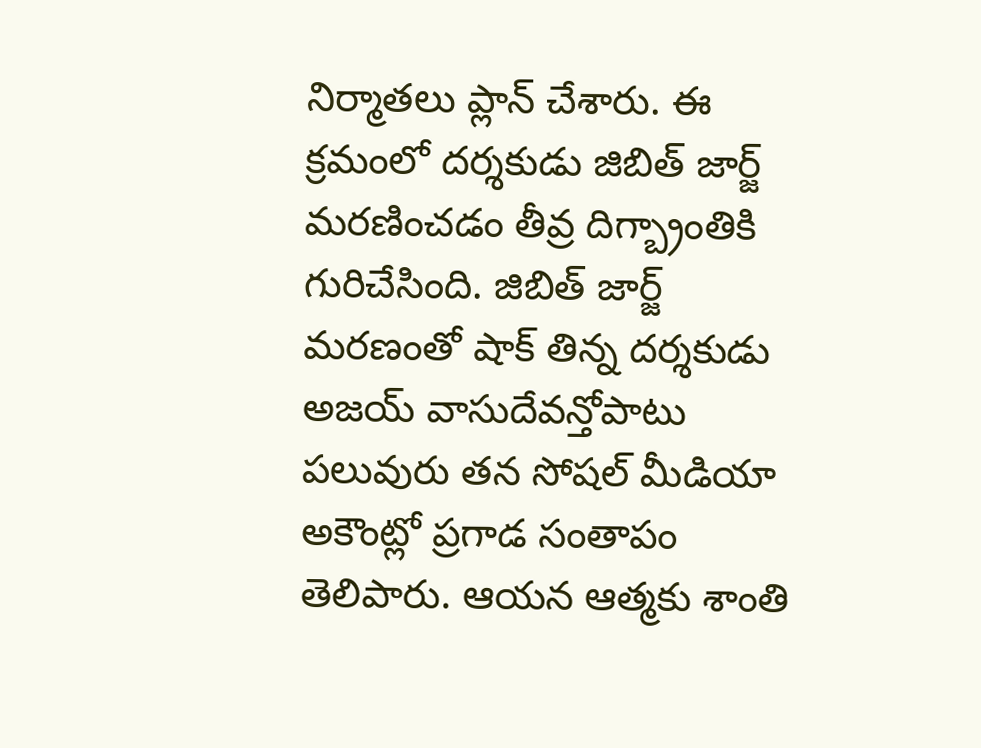నిర్మాతలు ప్లాన్ చేశారు. ఈ క్రమంలో దర్శకుడు జిబిత్ జార్జ్ మరణించడం తీవ్ర దిగ్బ్రాంతికి గురిచేసింది. జిబిత్ జార్జ్ మరణంతో షాక్ తిన్న దర్శకుడు అజయ్ వాసుదేవన్తోపాటు పలువురు తన సోషల్ మీడియా అకౌంట్లో ప్రగాడ సంతాపం తెలిపారు. ఆయన ఆత్మకు శాంతి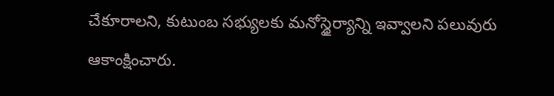చేకూరాలని, కుటుంబ సభ్యులకు మనోస్థైర్యాన్ని ఇవ్వాలని పలువురు ఆకాంక్షించారు.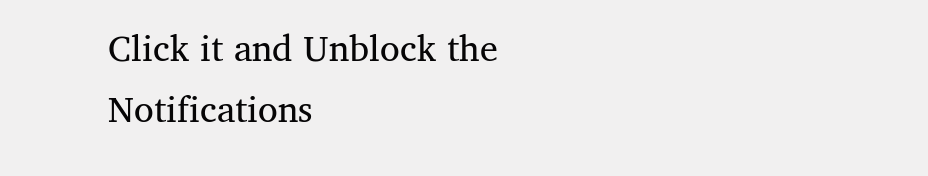Click it and Unblock the Notifications